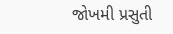જોખમી પ્રસુતી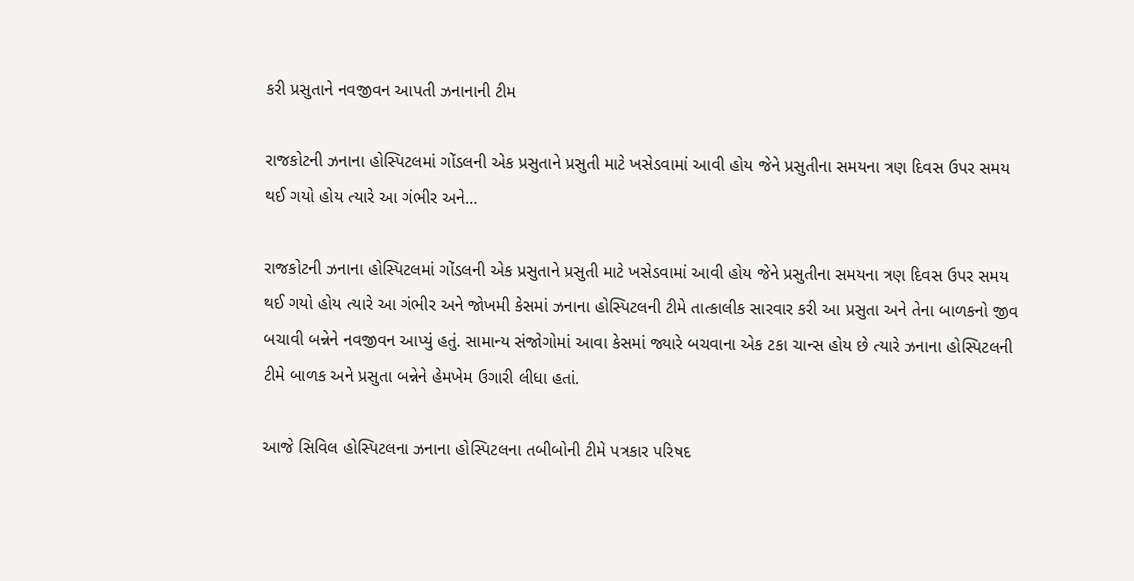કરી પ્રસુતાને નવજીવન આપતી ઝનાનાની ટીમ

રાજકોટની ઝનાના હોસ્પિટલમાં ગોંડલની એક પ્રસુતાને પ્રસુતી માટે ખસેડવામાં આવી હોય જેને પ્રસુતીના સમયના ત્રણ દિવસ ઉપર સમય થઈ ગયો હોય ત્યારે આ ગંભીર અને…

રાજકોટની ઝનાના હોસ્પિટલમાં ગોંડલની એક પ્રસુતાને પ્રસુતી માટે ખસેડવામાં આવી હોય જેને પ્રસુતીના સમયના ત્રણ દિવસ ઉપર સમય થઈ ગયો હોય ત્યારે આ ગંભીર અને જોખમી કેસમાં ઝનાના હોસ્પિટલની ટીમે તાત્કાલીક સારવાર કરી આ પ્રસુતા અને તેના બાળકનો જીવ બચાવી બન્નેને નવજીવન આપ્યું હતું. સામાન્ય સંજોગોમાં આવા કેસમાં જ્યારે બચવાના એક ટકા ચાન્સ હોય છે ત્યારે ઝનાના હોસ્પિટલની ટીમે બાળક અને પ્રસુતા બન્નેને હેમખેમ ઉગારી લીધા હતાં.

આજે સિવિલ હોસ્પિટલના ઝનાના હોસ્પિટલના તબીબોની ટીમે પત્રકાર પરિષદ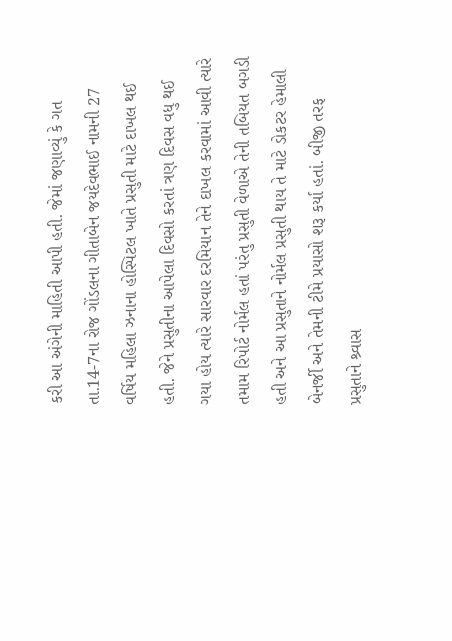કરી આ અંગેની માહિતી આપી હતી. જેમાં જણાવ્યું કે ગત તા.14-7ના રોજ ગોંડલના ગીતાબેન જયદેવભાઈ નામની 27 વર્ષિય મહિલા ઝનાના હોસ્પિટલ ખાતે પ્રસુતી માટે દાખલ થઈ હતી. જેને પ્રસુતીના આપેલા દિવસો કરતાં ત્રણ દિવસ વધુ થઈ ગયા હોય ત્યારે સારવાર દરમિયાન તેને દાખલ કરવામાં આવી ત્યારે તમામ રિપોર્ટ નોર્મલ હતાં પરંતુ પ્રસુતી વેળાએ તેની તબિયત બગડી હતી અને આ પ્રસુતાને નોર્મલ પ્રસુતી થાય તે માટે ડોકટર હેમાલી બેનર્જી અને તેમની ટીમે પ્રયાસો શરૂ કર્યા હતાં. બીજી તરફ પ્રસુતાને શ્ર્વાસ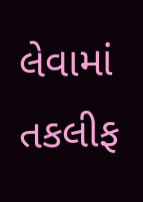લેવામાં તકલીફ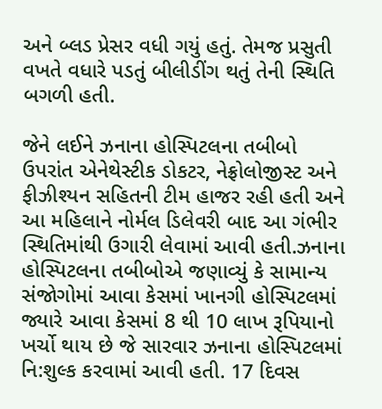અને બ્લડ પ્રેસર વધી ગયું હતું. તેમજ પ્રસુતી વખતે વધારે પડતું બીલીડીંગ થતું તેની સ્થિતિ બગળી હતી.

જેને લઈને ઝનાના હોસ્પિટલના તબીબો ઉપરાંત એનેથેસ્ટીક ડોકટર, નેફ્રોલોજીસ્ટ અને ફીઝીશ્યન સહિતની ટીમ હાજર રહી હતી અને આ મહિલાને નોર્મલ ડિલેવરી બાદ આ ગંભીર સ્થિતિમાંથી ઉગારી લેવામાં આવી હતી.ઝનાના હોસ્પિટલના તબીબોએ જણાવ્યું કે સામાન્ય સંજોગોમાં આવા કેસમાં ખાનગી હોસ્પિટલમાં જ્યારે આવા કેસમાં 8 થી 10 લાખ રૂપિયાનો ખર્ચો થાય છે જે સારવાર ઝનાના હોસ્પિટલમાં નિ:શુલ્ક કરવામાં આવી હતી. 17 દિવસ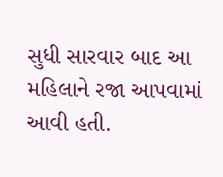સુધી સારવાર બાદ આ મહિલાને રજા આપવામાં આવી હતી.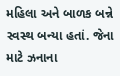મહિલા અને બાળક બન્ને સ્વસ્થ બન્યા હતાં. જેના માટે ઝનાના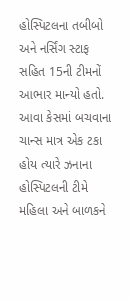હોસ્પિટલના તબીબો અને નર્સિંગ સ્ટાફ સહિત 15ની ટીમનોં આભાર માન્યો હતો. આવા કેસમાં બચવાના ચાન્સ માત્ર એક ટકા હોય ત્યારે ઝનાના હોસ્પિટલની ટીમે મહિલા અને બાળકને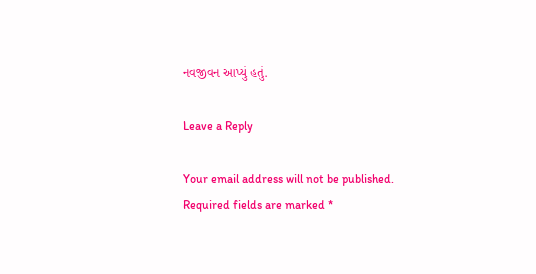નવજીવન આપ્યું હતું.

Leave a Reply

Your email address will not be published. Required fields are marked *